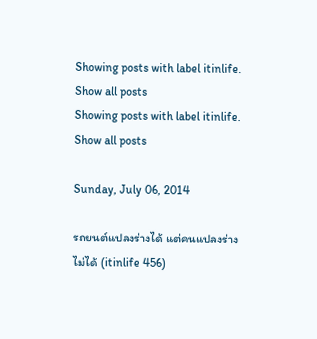Showing posts with label itinlife. Show all posts
Showing posts with label itinlife. Show all posts

Sunday, July 06, 2014

รถยนต์แปลงร่างได้ แต่คนแปลงร่างไม่ได้ (itinlife 456)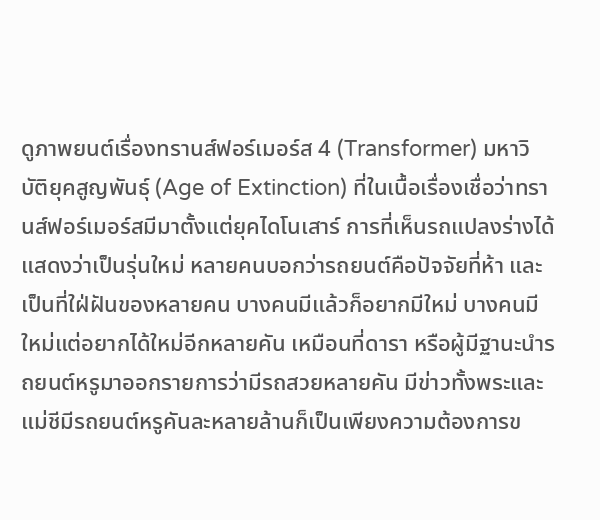ดูภาพยนต์เรื่องทรานส์ฟอร์เมอร์ส 4 (Transformer) มหาวิบัติยุคสูญพันธุ์ (Age of Extinction) ที่ในเนื้อเรื่องเชื่อว่าทรานส์ฟอร์เมอร์สมีมาตั้งแต่ยุคไดโนเสาร์ การที่เห็นรถแปลงร่างได้แสดงว่าเป็นรุ่นใหม่ หลายคนบอกว่ารถยนต์คือปัจจัยที่ห้า และเป็นที่ใฝ่ฝันของหลายคน บางคนมีแล้วก็อยากมีใหม่ บางคนมีใหม่แต่อยากได้ใหม่อีกหลายคัน เหมือนที่ดารา หรือผู้มีฐานะนำรถยนต์หรูมาออกรายการว่ามีรถสวยหลายคัน มีข่าวทั้งพระและแม่ชีมีรถยนต์หรูคันละหลายล้านก็เป็นเพียงความต้องการข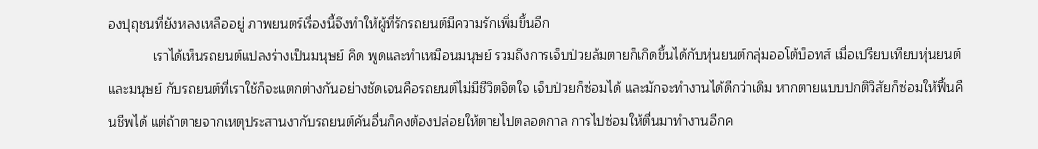องปุถุชนที่ยังหลงเหลืออยู่ ภาพยนตร์เรื่องนี้จึงทำให้ผู้ที่รักรถยนต์มีความรักเพิ่มขึ้นอีก
            เราได้เห็นรถยนต์แปลงร่างเป็นมนุษย์ คิด พูดและทำเหมือนมนุษย์ รวมถึงการเจ็บป่วยล้มตายก็เกิดขึ้นได้กับหุ่นยนต์กลุ่มออโต้บ็อทส์ เมื่อเปรียบเทียบหุ่นยนต์ และมนุษย์ กับรถยนต์ที่เราใช้ก็จะแตกต่างกันอย่างชัดเจนคือรถยนต์ไม่มีชีวิตจิตใจ เจ็บป่วยก็ซ่อมได้ และมักจะทำงานได้ดีกว่าเดิม หากตายแบบปกติวิสัยก็ซ่อมให้ฟื้นคืนชีพได้ แต่ถ้าตายจากเหตุประสานงากับรถยนต์คันอื่นก็คงต้องปล่อยให้ตายไปตลอดกาล การไปซ่อมให้ตื่นมาทำงานอีกค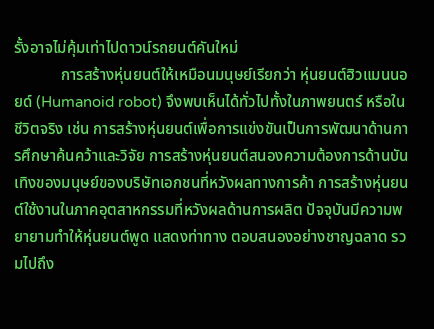รั้งอาจไม่คุ้มเท่าไปดาวน์รถยนต์คันใหม่
            การสร้างหุ่นยนต์ให้เหมือนมนุษย์เรียกว่า หุ่นยนต์ฮิวแมนนอยด์ (Humanoid robot) จึงพบเห็นได้ทั่วไปทั้งในภาพยนตร์ หรือในชีวิตจริง เช่น การสร้างหุ่นยนต์เพื่อการแข่งขันเป็นการพัฒนาด้านการศึกษาค้นคว้าและวิจัย การสร้างหุ่นยนต์สนองความต้องการด้านบันเทิงของมนุษย์ของบริษัทเอกชนที่หวังผลทางการค้า การสร้างหุ่นยนต์ใช้งานในภาคอุตสาหกรรมที่หวังผลด้านการผลิต ปัจจุบันมีความพยายามทำให้หุ่นยนต์พูด แสดงท่าทาง ตอบสนองอย่างชาญฉลาด รวมไปถึง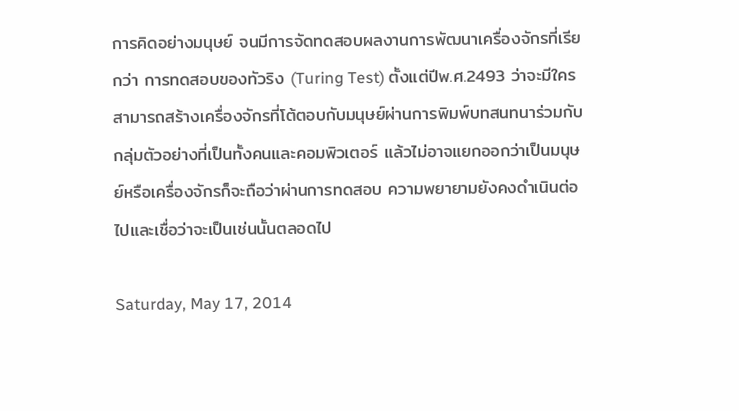การคิดอย่างมนุษย์ จนมีการจัดทดสอบผลงานการพัฒนาเครื่องจักรที่เรียกว่า การทดสอบของทัวริง (Turing Test) ตั้งแต่ปีพ.ศ.2493 ว่าจะมีใครสามารถสร้างเครื่องจักรที่โต้ตอบกับมนุษย์ผ่านการพิมพ์บทสนทนาร่วมกับกลุ่มตัวอย่างที่เป็นทั้งคนและคอมพิวเตอร์ แล้วไม่อาจแยกออกว่าเป็นมนุษย์หรือเครื่องจักรก็จะถือว่าผ่านการทดสอบ ความพยายามยังคงดำเนินต่อไปและเชื่อว่าจะเป็นเช่นนั้นตลอดไป

Saturday, May 17, 2014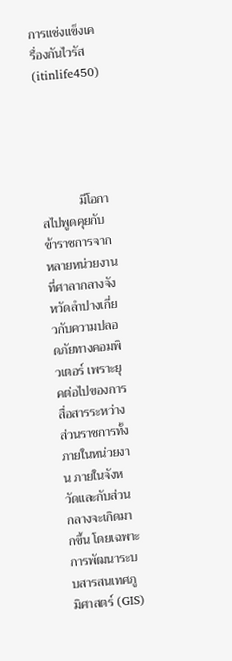การแช่งแข็งเครื่องกันไวรัส (itinlife450)





            มีโอกาสไปพูดคุยกับข้าราชการจากหลายหน่วยงานที่ศาลากลางจังหวัดลำปางเกี่ยวกับความปลอดภัยทางคอมพิวเตอร์ เพราะยุคต่อไปของการสื่อสารระหว่างส่วนราชการทั้งภายในหน่วยงาน ภายในจังหวัดและกับส่วนกลางจะเกิดมากขึ้น โดยเฉพาะการพัฒนาระบบสารสนเทศภูมิศาสตร์ (GIS)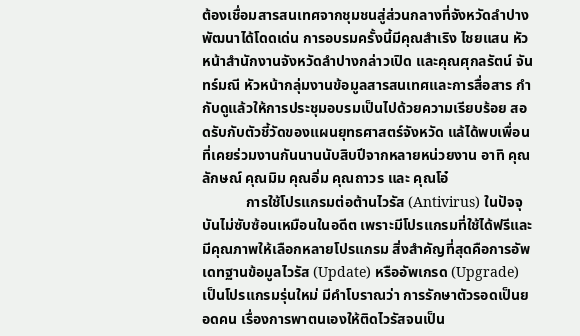ต้องเชื่อมสารสนเทศจากชุมชนสู่ส่วนกลางที่จังหวัดลำปางพัฒนาได้โดดเด่น การอบรมครั้งนี้มีคุณสำเริง ไชยแสน หัวหน้าสำนักงานจังหวัดลำปางกล่าวเปิด และคุณศุกลรัตน์ จันทร์มณี หัวหน้ากลุ่มงานข้อมูลสารสนเทศและการสื่อสาร กำกับดูแล้วให้การประชุมอบรมเป็นไปด้วยความเรียบร้อย สอดรับกับตัวชี้วัดของแผนยุทธศาสตร์จังหวัด แล้ได้พบเพื่อนที่เคยร่วมงานกันนานนับสิบปีจากหลายหน่วยงาน อาทิ คุณลักษณ์ คุณมิม คุณอิ่ม คุณถาวร และ คุณโอ๋
            การใช้โปรแกรมต่อต้านไวรัส (Antivirus) ในปัจจุบันไม่ซับซ้อนเหมือนในอดีต เพราะมีโปรแกรมที่ใช้ได้ฟรีและมีคุณภาพให้เลือกหลายโปรแกรม สิ่งสำคัญที่สุดคือการอัพเดทฐานข้อมูลไวรัส (Update) หรืออัพเกรด (Upgrade) เป็นโปรแกรมรุ่นใหม่ มีคำโบราณว่า การรักษาตัวรอดเป็นยอดคน เรื่องการพาตนเองให้ติดไวรัสจนเป็น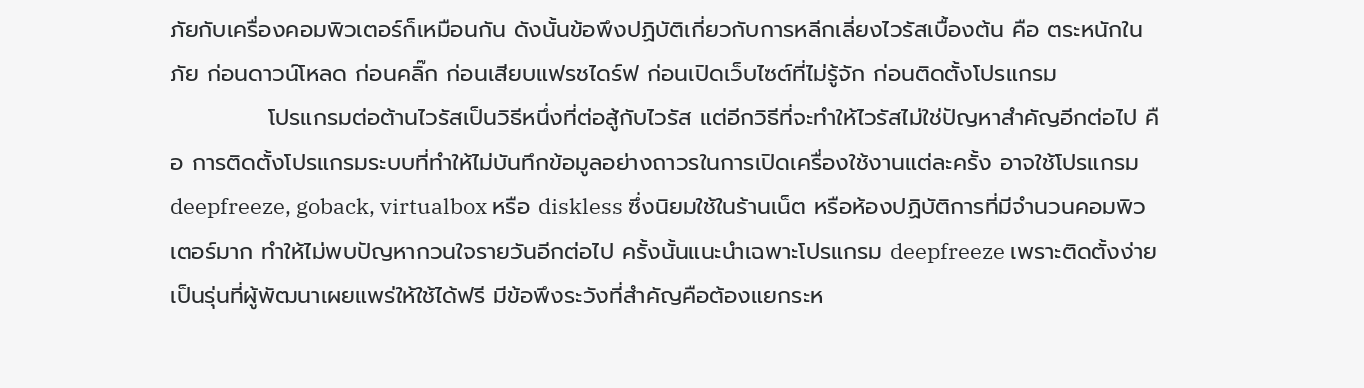ภัยกับเครื่องคอมพิวเตอร์ก็เหมือนกัน ดังนั้นข้อพึงปฏิบัติเกี่ยวกับการหลีกเลี่ยงไวรัสเบื้องต้น คือ ตระหนักในภัย ก่อนดาวน์โหลด ก่อนคลิ๊ก ก่อนเสียบแฟรชไดร์ฟ ก่อนเปิดเว็บไซต์ที่ไม่รู้จัก ก่อนติดตั้งโปรแกรม
            โปรแกรมต่อต้านไวรัสเป็นวิธีหนึ่งที่ต่อสู้กับไวรัส แต่อีกวิธีที่จะทำให้ไวรัสไม่ใช่ปัญหาสำคัญอีกต่อไป คือ การติดตั้งโปรแกรมระบบที่ทำให้ไม่บันทึกข้อมูลอย่างถาวรในการเปิดเครื่องใช้งานแต่ละครั้ง อาจใช้โปรแกรม deepfreeze, goback, virtualbox หรือ diskless ซึ่งนิยมใช้ในร้านเน็ต หรือห้องปฏิบัติการที่มีจำนวนคอมพิวเตอร์มาก ทำให้ไม่พบปัญหากวนใจรายวันอีกต่อไป ครั้งนั้นแนะนำเฉพาะโปรแกรม deepfreeze เพราะติดตั้งง่าย เป็นรุ่นที่ผู้พัฒนาเผยแพร่ให้ใช้ได้ฟรี มีข้อพึงระวังที่สำคัญคือต้องแยกระห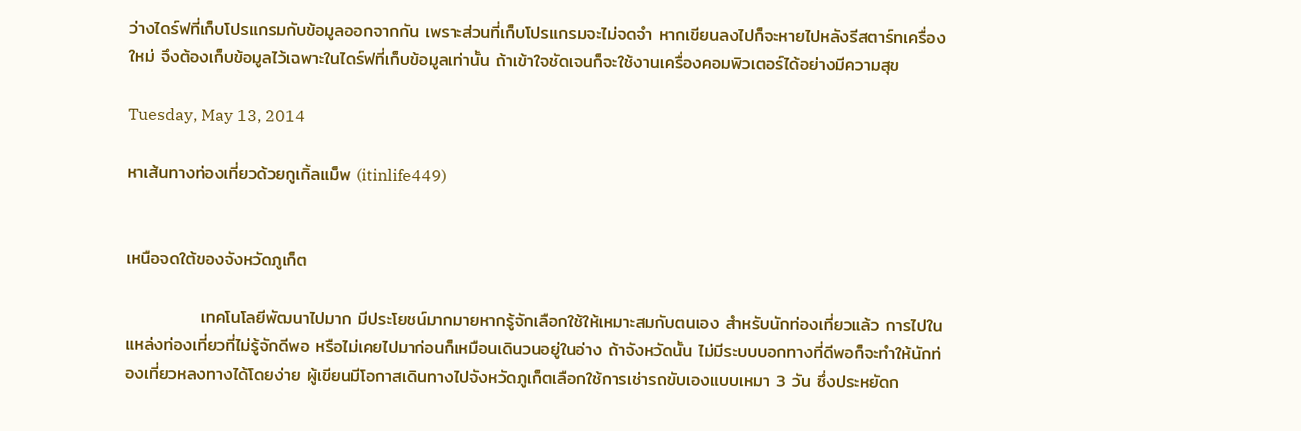ว่างไดร์ฟที่เก็บโปรแกรมกับข้อมูลออกจากกัน เพราะส่วนที่เก็บโปรแกรมจะไม่จดจำ หากเขียนลงไปก็จะหายไปหลังรีสตาร์ทเครื่องใหม่ จึงต้องเก็บข้อมูลไว้เฉพาะในไดร์ฟที่เก็บข้อมูลเท่านั้น ถ้าเข้าใจชัดเจนก็จะใช้งานเครื่องคอมพิวเตอร์ได้อย่างมีความสุข

Tuesday, May 13, 2014

หาเส้นทางท่องเที่ยวด้วยกูเกิ้ลแม็พ (itinlife449)


เหนือจดใต้ของจังหวัดภูเก็ต

            เทคโนโลยีพัฒนาไปมาก มีประโยชน์มากมายหากรู้จักเลือกใช้ให้เหมาะสมกับตนเอง สำหรับนักท่องเที่ยวแล้ว การไปในแหล่งท่องเที่ยวที่ไม่รู้จักดีพอ หรือไม่เคยไปมาก่อนก็เหมือนเดินวนอยู่ในอ่าง ถ้าจังหวัดนั้น ไม่มีระบบบอกทางที่ดีพอก็จะทำให้นักท่องเที่ยวหลงทางได้โดยง่าย ผู้เขียนมีโอกาสเดินทางไปจังหวัดภูเก็ตเลือกใช้การเช่ารถขับเองแบบเหมา 3 วัน ซึ่งประหยัดก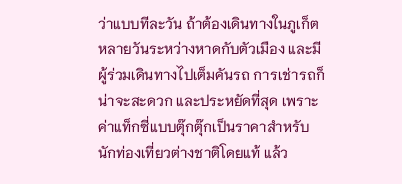ว่าแบบทีละวัน ถ้าต้องเดินทางในภูเก็ตหลายวันระหว่างหาดกับตัวเมือง และมีผู้ร่วมเดินทางไปเต็มคันรถ การเช่ารถก็น่าจะสะดวก และประหยัดที่สุด เพราะค่าแท็กซี่แบบตุ๊กตุ๊กเป็นราคาสำหรับนักท่องเที่ยวต่างชาติโดยแท้ แล้ว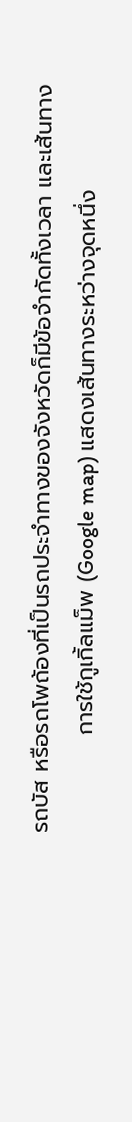รถบัส หรือรถโพถ้องที่เป็นรถประจำทางของจังหวัดก็มีข้อจำกัดทั้งเวลา และเส้นทาง
            การใช้กูเกิ้ลแม็พ (Google map) แสดงเส้นทางระหว่างจุดหนึ่ง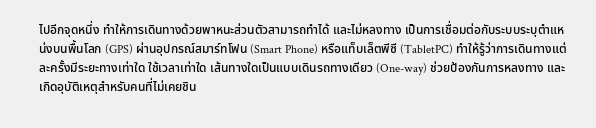ไปอีกจุดหนึ่ง ทำให้การเดินทางด้วยพาหนะส่วนตัวสามารถทำได้ และไม่หลงทาง เป็นการเชื่อมต่อกับระบบระบุตำแหน่งบนพื้นโลก (GPS) ผ่านอุปกรณ์สมาร์ทโฟน (Smart Phone) หรือแท็บเล็ตพีซี (TabletPC) ทำให้รู้ว่าการเดินทางแต่ละครั้งมีระยะทางเท่าใด ใช้เวลาเท่าใด เส้นทางใดเป็นแบบเดินรถทางเดียว (One-way) ช่วยป้องกันการหลงทาง และเกิดอุบัติเหตุสำหรับคนที่ไม่เคยชิน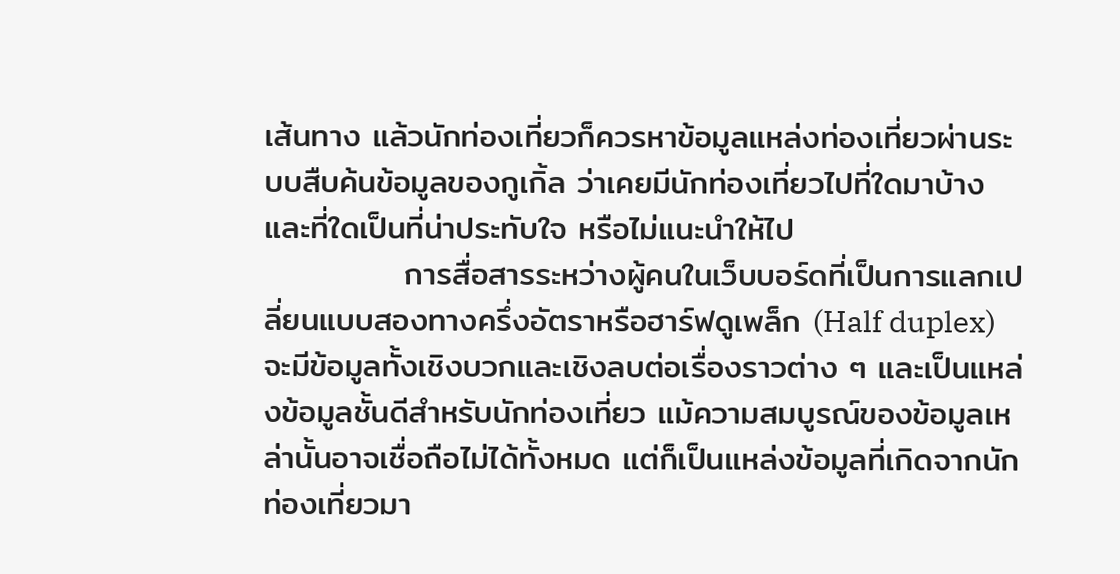เส้นทาง แล้วนักท่องเที่ยวก็ควรหาข้อมูลแหล่งท่องเที่ยวผ่านระบบสืบค้นข้อมูลของกูเกิ้ล ว่าเคยมีนักท่องเที่ยวไปที่ใดมาบ้าง และที่ใดเป็นที่น่าประทับใจ หรือไม่แนะนำให้ไป
            การสื่อสารระหว่างผู้คนในเว็บบอร์ดที่เป็นการแลกเปลี่ยนแบบสองทางครึ่งอัตราหรือฮาร์ฟดูเพล็ก (Half duplex) จะมีข้อมูลทั้งเชิงบวกและเชิงลบต่อเรื่องราวต่าง ๆ และเป็นแหล่งข้อมูลชั้นดีสำหรับนักท่องเที่ยว แม้ความสมบูรณ์ของข้อมูลเหล่านั้นอาจเชื่อถือไม่ได้ทั้งหมด แต่ก็เป็นแหล่งข้อมูลที่เกิดจากนักท่องเที่ยวมา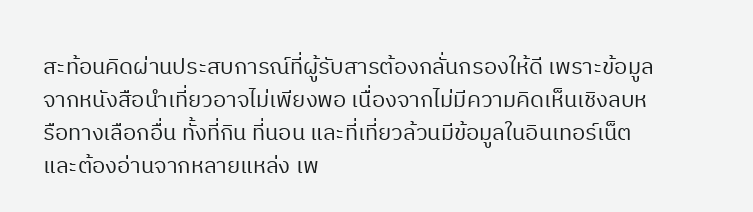สะท้อนคิดผ่านประสบการณ์ที่ผู้รับสารต้องกลั่นกรองให้ดี เพราะข้อมูลจากหนังสือนำเที่ยวอาจไม่เพียงพอ เนื่องจากไม่มีความคิดเห็นเชิงลบหรือทางเลือกอื่น ทั้งที่กิน ที่นอน และที่เที่ยวล้วนมีข้อมูลในอินเทอร์เน็ต และต้องอ่านจากหลายแหล่ง เพ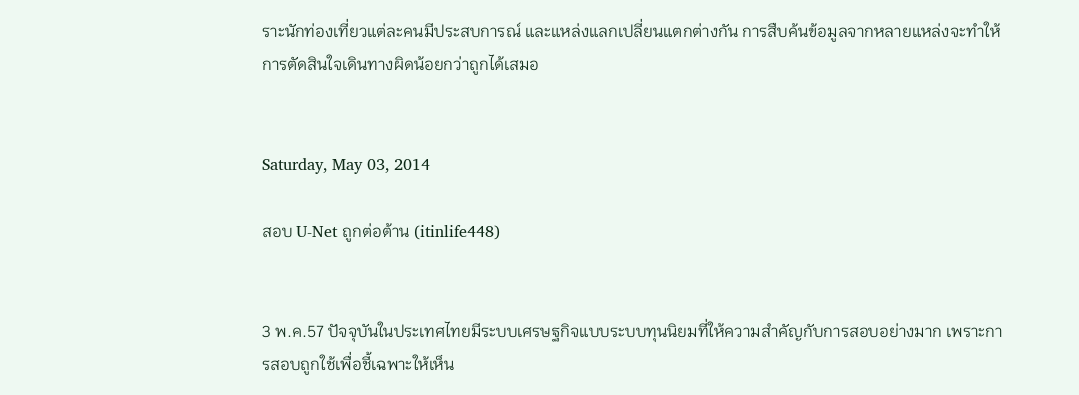ราะนักท่องเที่ยวแต่ละคนมีประสบการณ์ และแหล่งแลกเปลี่ยนแตกต่างกัน การสืบค้นข้อมูลจากหลายแหล่งจะทำให้การตัดสินใจเดินทางผิดน้อยกว่าถูกได้เสมอ


Saturday, May 03, 2014

สอบ U-Net ถูกต่อต้าน (itinlife448)


3 พ.ค.57 ปัจจุบันในประเทศไทยมีระบบเศรษฐกิจแบบระบบทุนนิยมที่ให้ความสำคัญกับการสอบอย่างมาก เพราะการสอบถูกใช้เพื่อชี้เฉพาะให้เห็น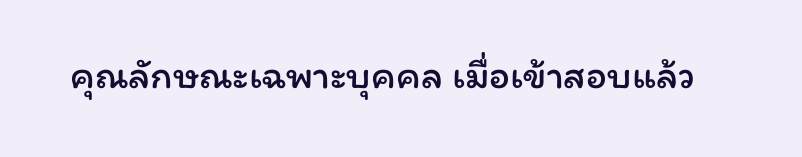คุณลักษณะเฉพาะบุคคล เมื่อเข้าสอบแล้ว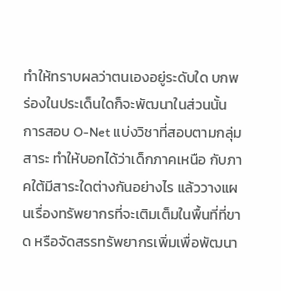ทำให้ทราบผลว่าตนเองอยู่ระดับใด บกพร่องในประเด็นใดก็จะพัฒนาในส่วนนั้น การสอบ O-Net แบ่งวิชาที่สอบตามกลุ่มสาระ ทำให้บอกได้ว่าเด็กภาคเหนือ กับภาคใต้มีสาระใดต่างกันอย่างไร แล้ววางแผนเรื่องทรัพยากรที่จะเติมเต็มในพื้นที่ที่ขาด หรือจัดสรรทรัพยากรเพิ่มเพื่อพัฒนา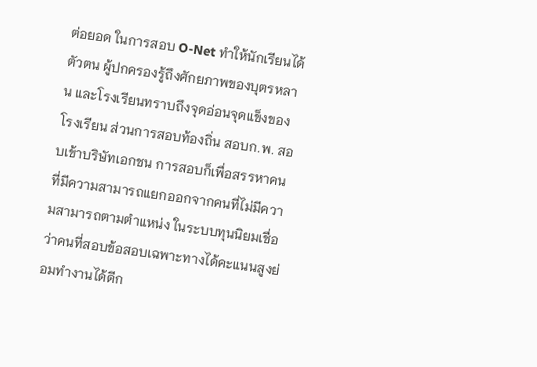ต่อยอด ในการสอบ O-Net ทำให้นักเรียนได้ตัวตน ผู้ปกครองรู้ถึงศักยภาพของบุตรหลาน และโรงเรียนทราบถึงจุดอ่อนจุดแข็งของโรงเรียน ส่วนการสอบท้องถิ่น สอบก.พ. สอบเข้าบริษัทเอกชน การสอบก็เพื่อสรรหาคนที่มีความสามารถแยกออกจากคนที่ไม่มีความสามารถตามตำแหน่ง ในระบบทุนนิยมเชื่อว่าคนที่สอบข้อสอบเฉพาะทางได้คะแนนสูงย่อมทำงานได้ดีก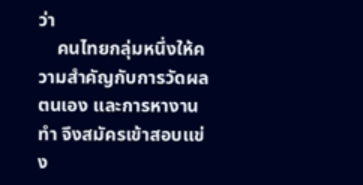ว่า
    คนไทยกลุ่มหนึ่งให้ความสำคัญกับการวัดผลตนเอง และการหางานทำ จึงสมัครเข้าสอบแข่ง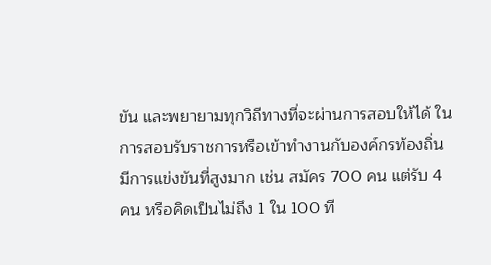ขัน และพยายามทุกวิถีทางที่จะผ่านการสอบให้ได้ ในการสอบรับราชการหรือเข้าทำงานกับองค์กรท้องถิ่นมีการแข่งขันที่สูงมาก เช่น สมัคร 700 คน แต่รับ 4 คน หรือคิดเป็นไม่ถึง 1 ใน 100 ที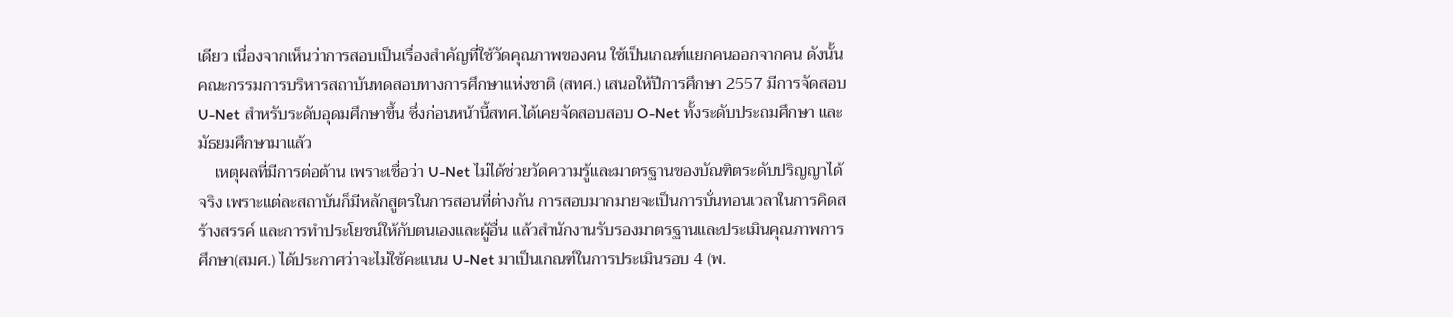เดียว เนื่องจากเห็นว่าการสอบเป็นเรื่องสำคัญที่ใช้วัดคุณภาพของคน ใช้เป็นเกณฑ์แยกคนออกจากคน ดังนั้นคณะกรรมการบริหารสถาบันทดสอบทางการศึกษาแห่งชาติ (สทศ.) เสนอให้ปีการศึกษา 2557 มีการจัดสอบ U-Net สำหรับระดับอุดมศึกษาขึ้น ซึ่งก่อนหน้านี้สทศ.ได้เคยจัดสอบสอบ O-Net ทั้งระดับประถมศึกษา และมัธยมศึกษามาแล้ว
    เหตุผลที่มีการต่อต้าน เพราะเชื่อว่า U-Net ไม่ได้ช่วยวัดความรู้และมาตรฐานของบัณฑิตระดับปริญญาได้จริง เพราะแต่ละสถาบันก็มีหลักสูตรในการสอนที่ต่างกัน การสอบมากมายจะเป็นการบั่นทอนเวลาในการคิดสร้างสรรค์ และการทำประโยชน์ให้กับตนเองและผู้อื่น แล้วสำนักงานรับรองมาตรฐานและประเมินคุณภาพการศึกษา(สมศ.) ได้ประกาศว่าจะไม่ใช้คะแนน U-Net มาเป็นเกณฑ์ในการประเมินรอบ 4 (พ.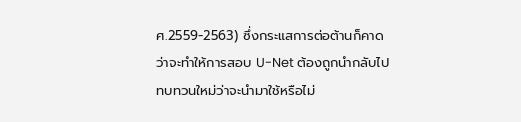ศ.2559-2563) ซึ่งกระแสการต่อต้านก็คาดว่าจะทำให้การสอบ U-Net ต้องถูกนำกลับไปทบทวนใหม่ว่าจะนำมาใช้หรือไม่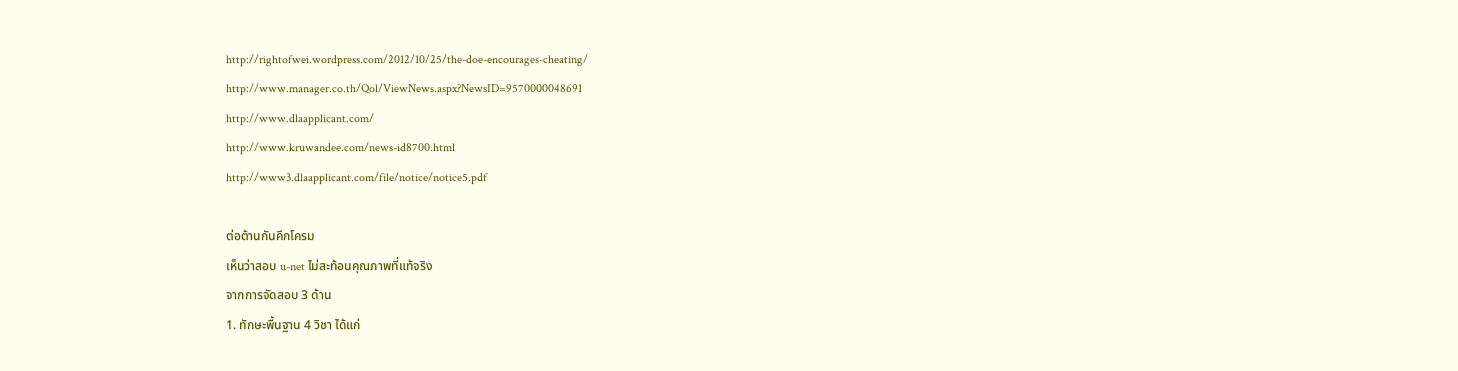http://rightofwei.wordpress.com/2012/10/25/the-doe-encourages-cheating/
http://www.manager.co.th/Qol/ViewNews.aspx?NewsID=9570000048691
http://www.dlaapplicant.com/
http://www.kruwandee.com/news-id8700.html
http://www3.dlaapplicant.com/file/notice/notice5.pdf

ต่อต้านกันคึกโครม
เห็นว่าสอบ u-net ไม่สะท้อนคุณภาพที่แท้จริง
จากการจัดสอบ 3 ด้าน
1. ทักษะพื้นฐาน 4 วิชา ได้แก่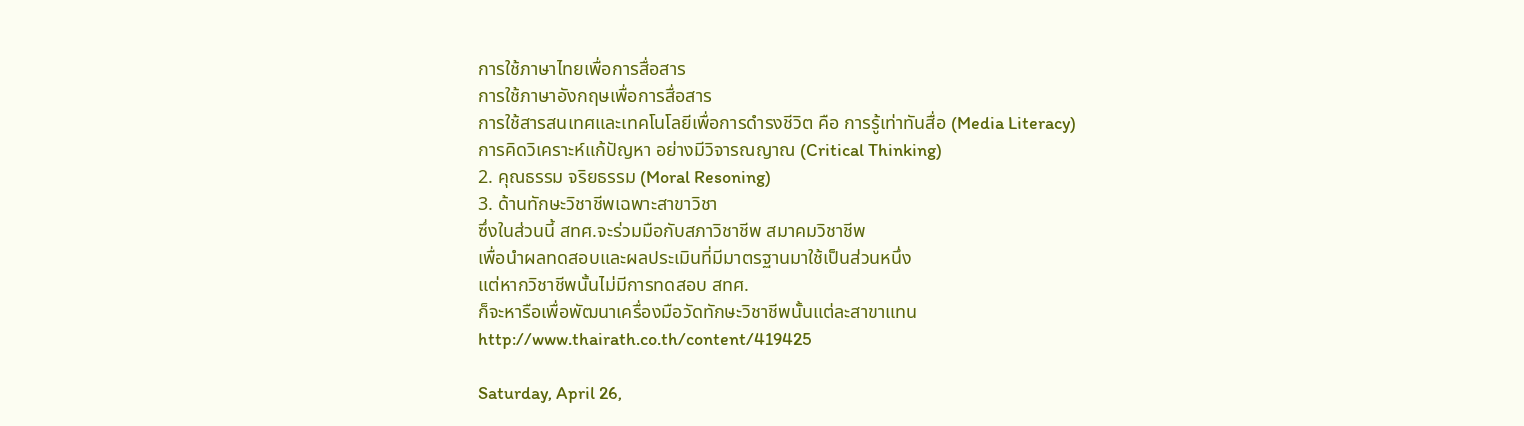การใช้ภาษาไทยเพื่อการสื่อสาร
การใช้ภาษาอังกฤษเพื่อการสื่อสาร
การใช้สารสนเทศและเทคโนโลยีเพื่อการดำรงชีวิต คือ การรู้เท่าทันสื่อ (Media Literacy)
การคิดวิเคราะห์แก้ปัญหา อย่างมีวิจารณญาณ (Critical Thinking)
2. คุณธรรม จริยธรรม (Moral Resoning)
3. ด้านทักษะวิชาชีพเฉพาะสาขาวิชา
ซึ่งในส่วนนี้ สทศ.จะร่วมมือกับสภาวิชาชีพ สมาคมวิชาชีพ
เพื่อนำผลทดสอบและผลประเมินที่มีมาตรฐานมาใช้เป็นส่วนหนึ่ง
แต่หากวิชาชีพนั้นไม่มีการทดสอบ สทศ.
ก็จะหารือเพื่อพัฒนาเครื่องมือวัดทักษะวิชาชีพนั้นแต่ละสาขาแทน
http://www.thairath.co.th/content/419425

Saturday, April 26,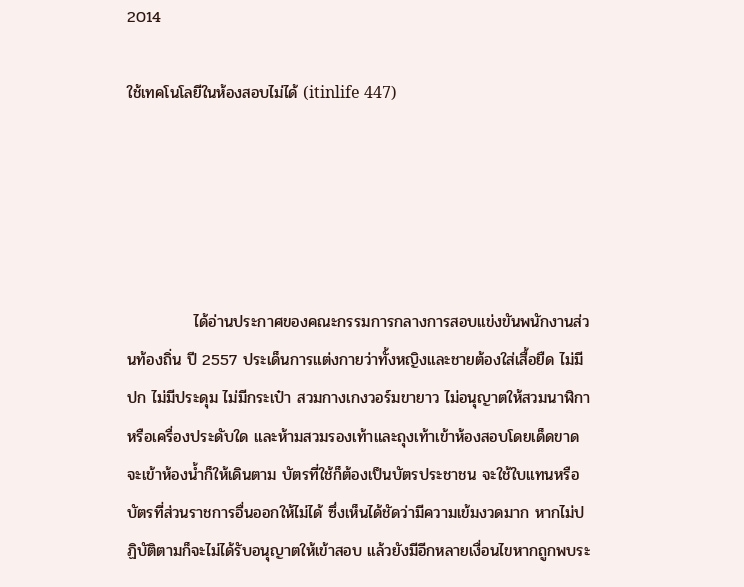2014

ใช้เทคโนโลยีในห้องสอบไม่ได้ (itinlife 447)





            ได้อ่านประกาศของคณะกรรมการกลางการสอบแข่งขันพนักงานส่วนท้องถิ่น ปี 2557 ประเด็นการแต่งกายว่าทั้งหญิงและชายต้องใส่เสื้อยืด ไม่มีปก ไม่มีประดุม ไม่มีกระเป๋า สวมกางเกงวอร์มขายาว ไม่อนุญาตให้สวมนาฬิกาหรือเครื่องประดับใด และห้ามสวมรองเท้าและถุงเท้าเข้าห้องสอบโดยเด็ดขาด จะเข้าห้องน้ำก็ให้เดินตาม บัตรที่ใช้ก็ต้องเป็นบัตรประชาชน จะใช้ใบแทนหรือบัตรที่ส่วนราชการอื่นออกให้ไม่ได้ ซึ่งเห็นได้ชัดว่ามีความเข้มงวดมาก หากไม่ปฏิบัติตามก็จะไม่ได้รับอนุญาตให้เข้าสอบ แล้วยังมีอีกหลายเงื่อนไขหากถูกพบระ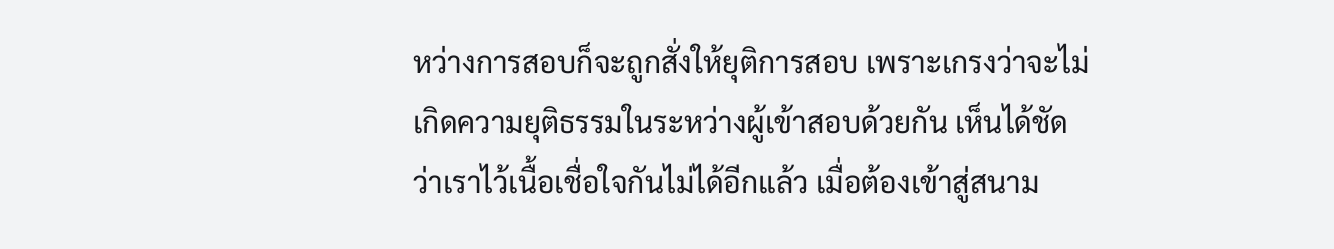หว่างการสอบก็จะถูกสั่งให้ยุติการสอบ เพราะเกรงว่าจะไม่เกิดความยุติธรรมในระหว่างผู้เข้าสอบด้วยกัน เห็นได้ชัดว่าเราไว้เนื้อเชื่อใจกันไม่ได้อีกแล้ว เมื่อต้องเข้าสู่สนาม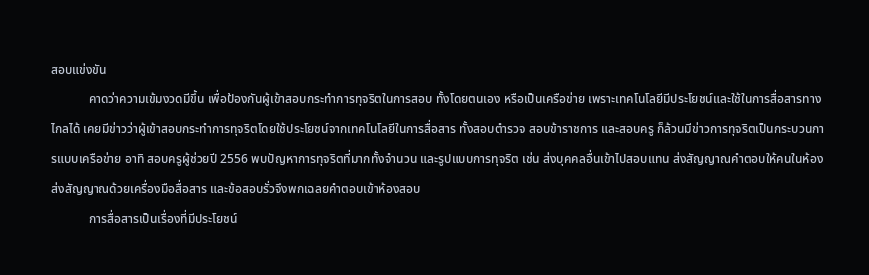สอบแข่งขัน
            คาดว่าความเข้มงวดมีขึ้น เพื่อป้องกันผู้เข้าสอบกระทำการทุจริตในการสอบ ทั้งโดยตนเอง หรือเป็นเครือข่าย เพราะเทคโนโลยีมีประโยชน์และใช้ในการสื่อสารทางไกลได้ เคยมีข่าวว่าผู้เข้าสอบกระทำการทุจริตโดยใช้ประโยชน์จากเทคโนโลยีในการสื่อสาร ทั้งสอบตำรวจ สอบข้าราชการ และสอบครู ก็ล้วนมีข่าวการทุจริตเป็นกระบวนการแบบเครือข่าย อาทิ สอบครูผู้ช่วยปี 2556 พบปัญหาการทุจริตที่มากทั้งจำนวน และรูปแบบการทุจริต เช่น ส่งบุคคลอื่นเข้าไปสอบแทน ส่งสัญญาณคำตอบให้คนในห้อง ส่งสัญญาณด้วยเครื่องมือสื่อสาร และข้อสอบรั่วจึงพกเฉลยคำตอบเข้าห้องสอบ
            การสื่อสารเป็นเรื่องที่มีประโยชน์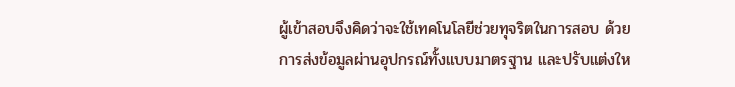ผู้เข้าสอบจึงคิดว่าจะใช้เทคโนโลยีช่วยทุจริตในการสอบ ด้วยการส่งข้อมูลผ่านอุปกรณ์ทั้งแบบมาตรฐาน และปรับแต่งให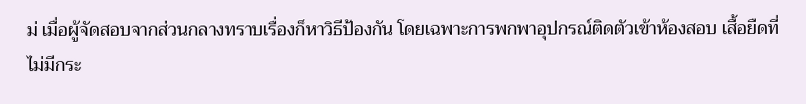ม่ เมื่อผู้จัดสอบจากส่วนกลางทราบเรื่องก็หาวิธีป้องกัน โดยเฉพาะการพกพาอุปกรณ์ติดตัวเข้าห้องสอบ เสื้อยืดที่ไม่มีกระ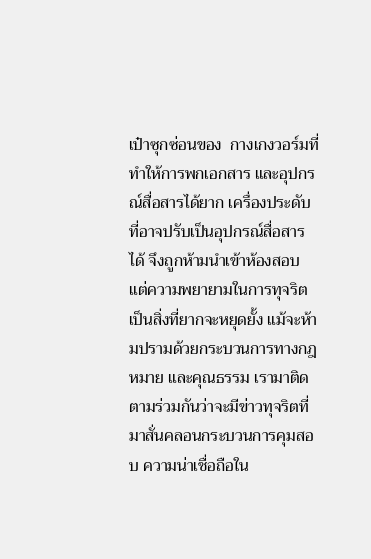เป๋าซุกซ่อนของ  กางเกงวอร์มที่ทำให้การพกเอกสาร และอุปกรณ์สื่อสารได้ยาก เครื่องประดับที่อาจปรับเป็นอุปกรณ์สื่อสารได้ จึงถูกห้ามนำเข้าห้องสอบ แต่ความพยายามในการทุจริตเป็นสิ่งที่ยากจะหยุดยั้ง แม้จะห้ามปรามด้วยกระบวนการทางกฎหมาย และคุณธรรม เรามาติดตามร่วมกันว่าจะมีข่าวทุจริตที่มาสั่นคลอนกระบวนการคุมสอบ ความน่าเชื่อถือใน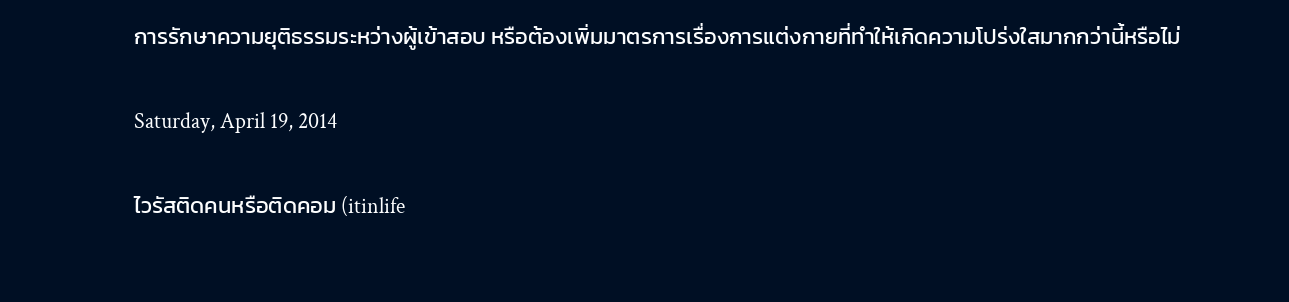การรักษาความยุติธรรมระหว่างผู้เข้าสอบ หรือต้องเพิ่มมาตรการเรื่องการแต่งกายที่ทำให้เกิดความโปร่งใสมากกว่านี้หรือไม่

Saturday, April 19, 2014

ไวรัสติดคนหรือติดคอม (itinlife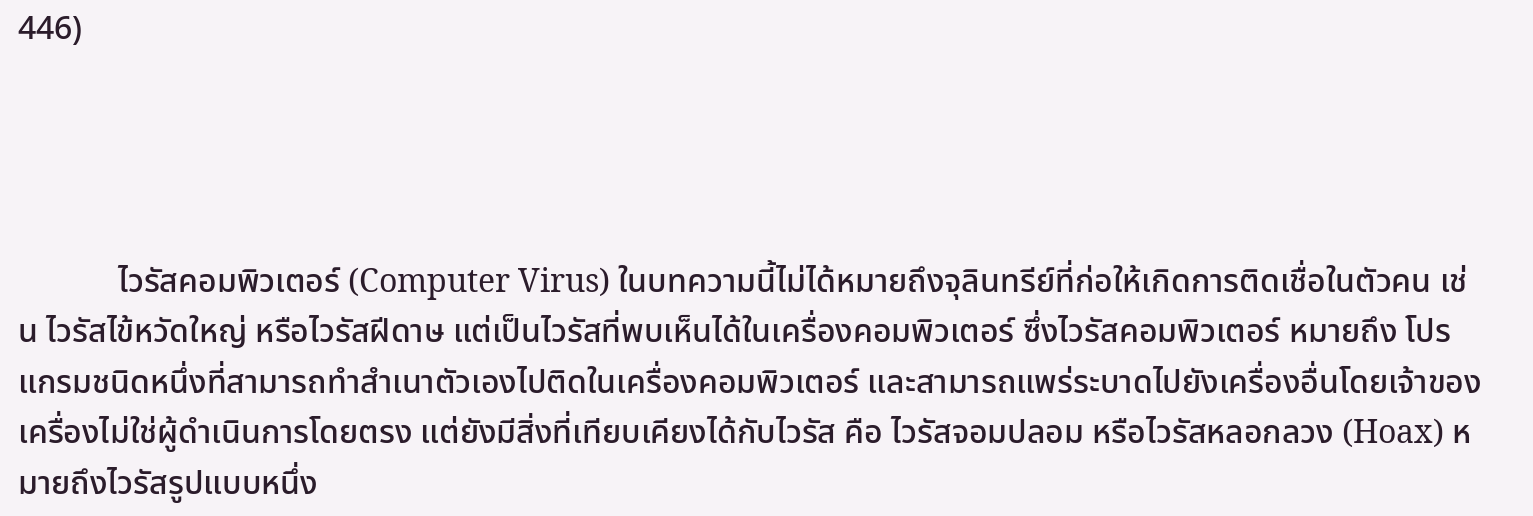446)




            ไวรัสคอมพิวเตอร์ (Computer Virus) ในบทความนี้ไม่ได้หมายถึงจุลินทรีย์ที่ก่อให้เกิดการติดเชื่อในตัวคน เช่น ไวรัสไข้หวัดใหญ่ หรือไวรัสฝีดาษ แต่เป็นไวรัสที่พบเห็นได้ในเครื่องคอมพิวเตอร์ ซึ่งไวรัสคอมพิวเตอร์ หมายถึง โปรแกรมชนิดหนึ่งที่สามารถทำสำเนาตัวเองไปติดในเครื่องคอมพิวเตอร์ และสามารถแพร่ระบาดไปยังเครื่องอื่นโดยเจ้าของเครื่องไม่ใช่ผู้ดำเนินการโดยตรง แต่ยังมีสิ่งที่เทียบเคียงได้กับไวรัส คือ ไวรัสจอมปลอม หรือไวรัสหลอกลวง (Hoax) หมายถึงไวรัสรูปแบบหนึ่ง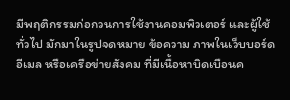มีพฤติกรรมก่อกวนการใช้งานคอมพิวเตอร์ และผู้ใช้ทั่วไป มักมาในรูปจดหมาย ข้อความ ภาพในเว็บบอร์ด อีเมล หรือเครือข่ายสังคม ที่มีเนื้อหาบิดเบือนค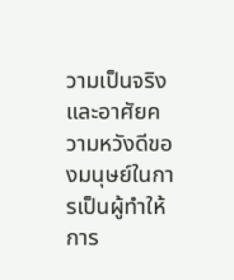วามเป็นจริง และอาศัยความหวังดีของมนุษย์ในการเป็นผู้ทำให้การ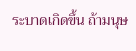ระบาดเกิดขึ้น ถ้ามนุษ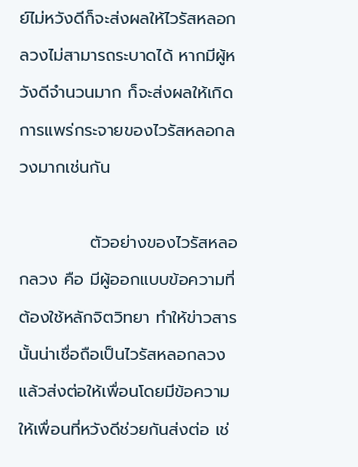ย์ไม่หวังดีก็จะส่งผลให้ไวรัสหลอกลวงไม่สามารถระบาดได้ หากมีผู้หวังดีจำนวนมาก ก็จะส่งผลให้เกิดการแพร่กระจายของไวรัสหลอกลวงมากเช่นกัน

            ตัวอย่างของไวรัสหลอกลวง คือ มีผู้ออกแบบข้อความที่ต้องใช้หลักจิตวิทยา ทำให้ข่าวสารนั้นน่าเชื่อถือเป็นไวรัสหลอกลวง แล้วส่งต่อให้เพื่อนโดยมีข้อความให้เพื่อนที่หวังดีช่วยกันส่งต่อ เช่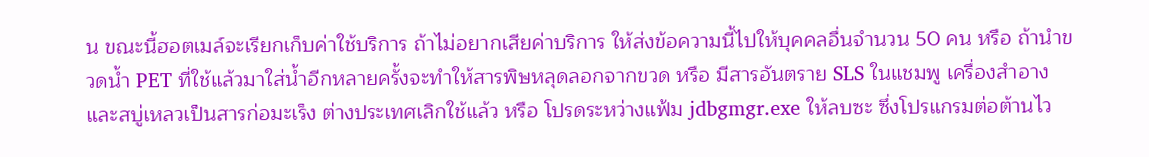น ขณะนี้ฮอตเมล์จะเรียกเก็บค่าใช้บริการ ถ้าไม่อยากเสียค่าบริการ ให้ส่งข้อความนี้ไปให้บุคคลอื่นจำนวน 50 คน หรือ ถ้านำขวดน้ำ PET ที่ใช้แล้วมาใส่น้ำอีกหลายครั้งจะทำให้สารพิษหลุดลอกจากขวด หรือ มีสารอันตราย SLS ในแชมพู เครื่องสำอาง และสบู่เหลวเป็นสารก่อมะเร็ง ต่างประเทศเลิกใช้แล้ว หรือ โปรดระหว่างแฟ้ม jdbgmgr.exe ให้ลบซะ ซึ่งโปรแกรมต่อต้านไว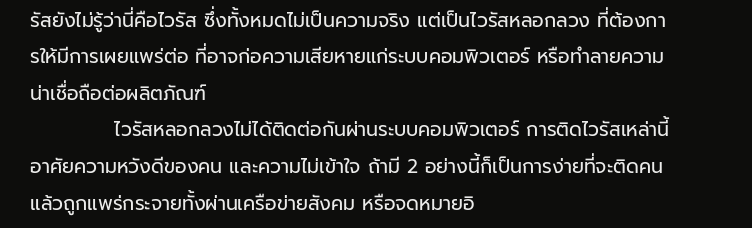รัสยังไม่รู้ว่านี่คือไวรัส ซึ่งทั้งหมดไม่เป็นความจริง แต่เป็นไวรัสหลอกลวง ที่ต้องการให้มีการเผยแพร่ต่อ ที่อาจก่อความเสียหายแก่ระบบคอมพิวเตอร์ หรือทำลายความน่าเชื่อถือต่อผลิตภัณฑ์
            ไวรัสหลอกลวงไม่ได้ติดต่อกันผ่านระบบคอมพิวเตอร์ การติดไวรัสเหล่านี้อาศัยความหวังดีของคน และความไม่เข้าใจ ถ้ามี 2 อย่างนี้ก็เป็นการง่ายที่จะติดคน แล้วถูกแพร่กระจายทั้งผ่านเครือข่ายสังคม หรือจดหมายอิ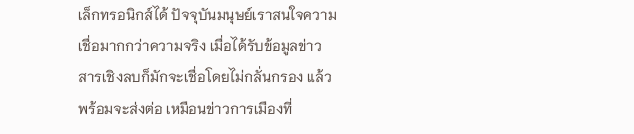เล็กทรอนิกส์ได้ ปัจจุบันมนุษย์เราสนใจความเชื่อมากกว่าความจริง เมื่อได้รับข้อมูลข่าวสารเชิงลบก็มักจะเชื่อโดยไม่กลั่นกรอง แล้วพร้อมจะส่งต่อ เหมือนข่าวการเมืองที่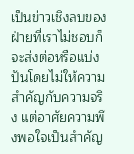เป็นข่าวเชิงลบของฝ่ายที่เราไม่ชอบก็จะส่งต่อหรือแบ่งปันโดยไม่ให้ความสำคัญกับความจริง แต่อาศัยความพึงพอใจเป็นสำคัญ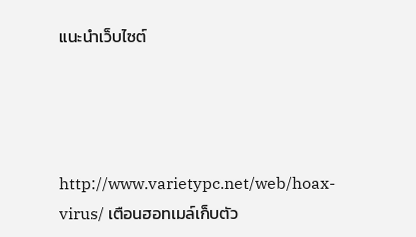แนะนำเว็บไซต์




http://www.varietypc.net/web/hoax-virus/ เตือนฮอทเมล์เก็บตัว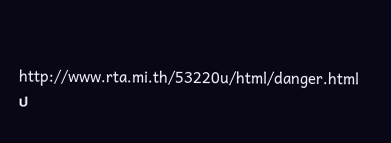http://www.rta.mi.th/53220u/html/danger.html ป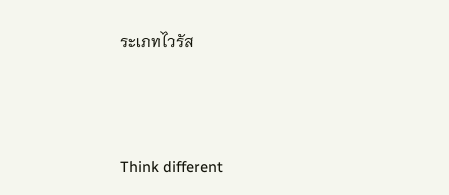ระเภทไวรัส




Think different